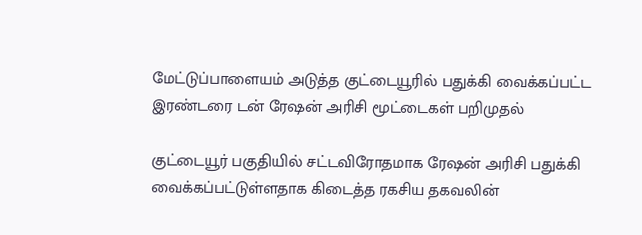மேட்டுப்பாளையம் அடுத்த குட்டையூரில் பதுக்கி வைக்கப்பட்ட இரண்டரை டன் ரேஷன் அரிசி மூட்டைகள் பறிமுதல்

குட்டையூர் பகுதியில் சட்டவிரோதமாக ரேஷன் அரிசி பதுக்கி வைக்கப்பட்டுள்ளதாக கிடைத்த ரகசிய தகவலின்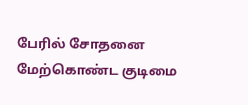பேரில் சோதனை மேற்கொண்ட குடிமை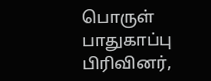பொருள் பாதுகாப்பு பிரிவினர்,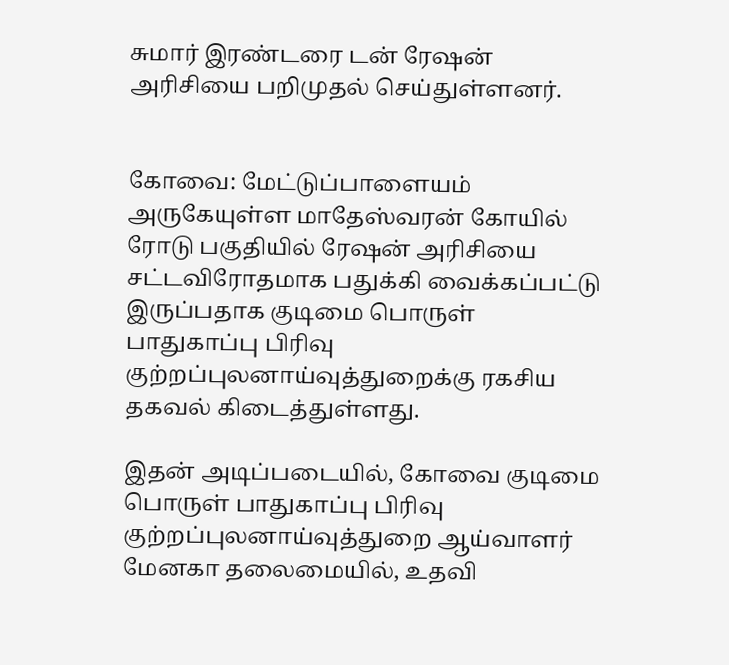சுமார் இரண்டரை டன் ரேஷன் அரிசியை பறிமுதல் செய்துள்ளனர்.


கோவை: மேட்டுப்பாளையம் அருகேயுள்ள மாதேஸ்வரன் கோயில் ரோடு பகுதியில் ரேஷன் அரிசியை சட்டவிரோதமாக பதுக்கி வைக்கப்பட்டு இருப்பதாக குடிமை பொருள் பாதுகாப்பு பிரிவு குற்றப்புலனாய்வுத்துறைக்கு ரகசிய தகவல் கிடைத்துள்ளது.

இதன் அடிப்படையில், கோவை குடிமை பொருள் பாதுகாப்பு பிரிவு குற்றப்புலனாய்வுத்துறை ஆய்வாளர் மேனகா தலைமையில், உதவி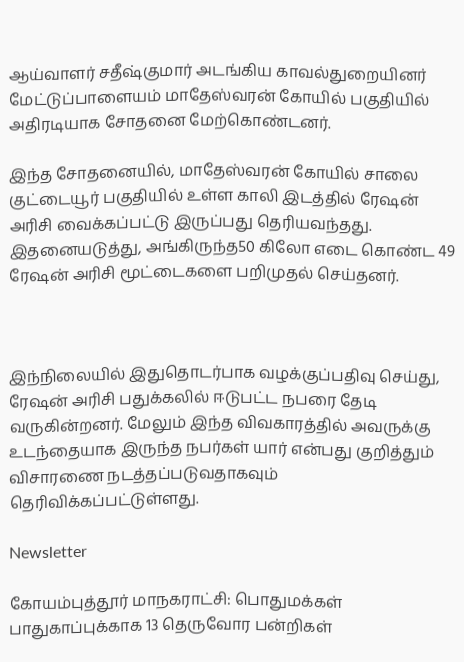ஆய்வாளர் சதீஷ்குமார் அடங்கிய காவல்துறையினர் மேட்டுப்பாளையம் மாதேஸ்வரன் கோயில் பகுதியில் அதிரடியாக சோதனை மேற்கொண்டனர்.

இந்த சோதனையில், மாதேஸ்வரன் கோயில் சாலை குட்டையூர் பகுதியில் உள்ள காலி இடத்தில் ரேஷன் அரிசி வைக்கப்பட்டு இருப்பது தெரியவந்தது. இதனையடுத்து, அங்கிருந்த50 கிலோ எடை கொண்ட 49 ரேஷன் அரிசி மூட்டைகளை பறிமுதல் செய்தனர்.



இந்நிலையில் இதுதொடர்பாக வழக்குப்பதிவு செய்து, ரேஷன் அரிசி பதுக்கலில் ஈடுபட்ட நபரை தேடி வருகின்றனர். மேலும் இந்த விவகாரத்தில் அவருக்கு உடந்தையாக இருந்த நபர்கள் யார் என்பது குறித்தும் விசாரணை நடத்தப்படுவதாகவும் தெரிவிக்கப்பட்டுள்ளது.

Newsletter

கோயம்புத்தூர் மாநகராட்சி: பொதுமக்கள் பாதுகாப்புக்காக 13 தெருவோர பன்றிகள்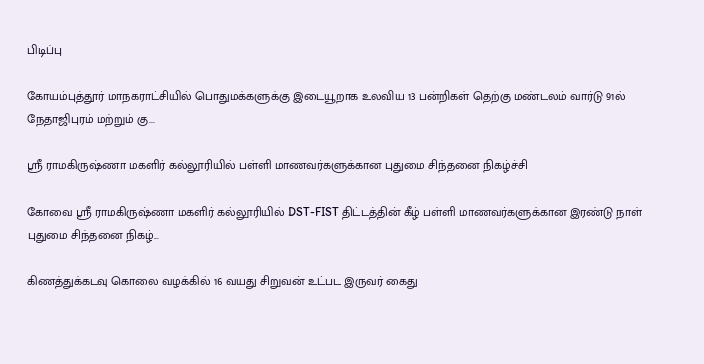பிடிப்பு

கோயம்புத்தூர் மாநகராட்சியில் பொதுமக்களுக்கு இடையூறாக உலவிய 13 பன்றிகள் தெற்கு மண்டலம் வார்டு 91ல் நேதாஜிபுரம் மற்றும் கு...

ஸ்ரீ ராமகிருஷ்ணா மகளிர் கல்லூரியில் பள்ளி மாணவர்களுக்கான புதுமை சிந்தனை நிகழ்ச்சி

கோவை ஸ்ரீ ராமகிருஷ்ணா மகளிர் கல்லூரியில் DST-FIST திட்டத்தின் கீழ் பள்ளி மாணவர்களுக்கான இரண்டு நாள் புதுமை சிந்தனை நிகழ்...

கிணத்துக்கடவு கொலை வழக்கில் 16 வயது சிறுவன் உட்பட இருவர் கைது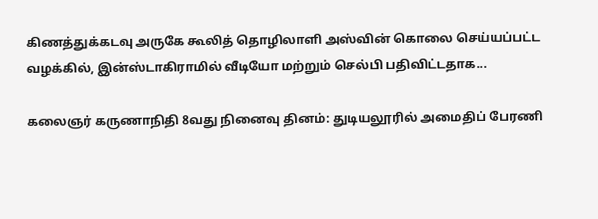கிணத்துக்கடவு அருகே கூலித் தொழிலாளி அஸ்வின் கொலை செய்யப்பட்ட வழக்கில், இன்ஸ்டாகிராமில் வீடியோ மற்றும் செல்பி பதிவிட்டதாக...

கலைஞர் கருணாநிதி 8வது நினைவு தினம்: துடியலூரில் அமைதிப் பேரணி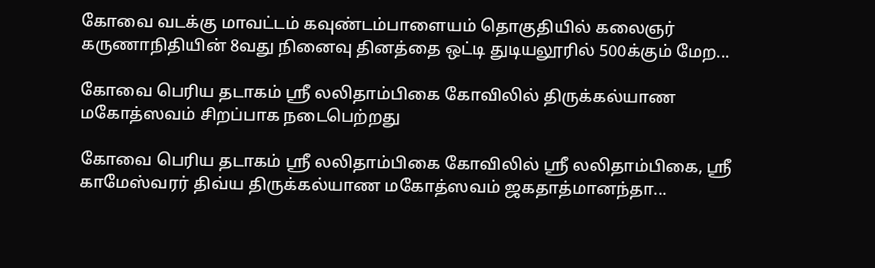கோவை வடக்கு மாவட்டம் கவுண்டம்பாளையம் தொகுதியில் கலைஞர் கருணாநிதியின் 8வது நினைவு தினத்தை ஒட்டி துடியலூரில் 500க்கும் மேற...

கோவை பெரிய தடாகம் ஸ்ரீ லலிதாம்பிகை கோவிலில் திருக்கல்யாண மகோத்ஸவம் சிறப்பாக நடைபெற்றது

கோவை பெரிய தடாகம் ஸ்ரீ லலிதாம்பிகை கோவிலில் ஸ்ரீ லலிதாம்பிகை, ஸ்ரீ காமேஸ்வரர் திவ்ய திருக்கல்யாண மகோத்ஸவம் ஜகதாத்மானந்தா...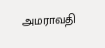அமராவதி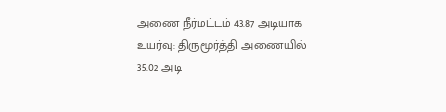அணை நீர்மட்டம் 43.87 அடியாக உயர்வு: திருமூர்த்தி அணையில் 35.02 அடி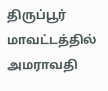திருப்பூர் மாவட்டத்தில் அமராவதி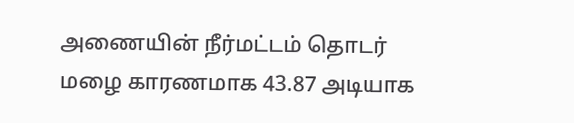அணையின் நீர்மட்டம் தொடர் மழை காரணமாக 43.87 அடியாக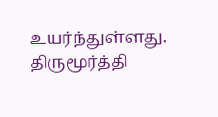உயர்ந்துள்ளது. திருமூர்த்தி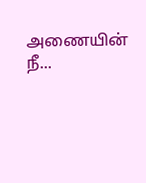அணையின் நீ...